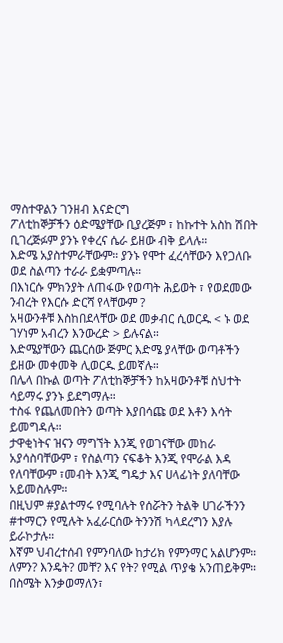ማስተዋልን ገንዘብ እናድርግ
ፖለቲከኞቻችን ዕድሜያቸው ቢያረጅም ፣ ከኩተት አስከ ሽበት ቢገረጅፉም ያንኑ የቀረና ሴራ ይዘው ብቅ ይላሉ።
እድሜ አያስተምራቸውም። ያንኑ የሞተ ፈረሳቸውን እየጋለቡ ወደ ስልጣን ተራራ ይቋምጣሉ።
በእነርሱ ምክንያት ለጠፋው የወጣት ሕይወት ፣ የወደመው ንብረት የእርሱ ድርሻ የላቸውም ?
አዛውንቶቹ እስከበደላቸው ወደ መቃብር ሲወርዱ < ኑ ወደ ገሃነም አብረን እንውረድ > ይሉናል።
እድሜያቸውን ጨርሰው ጅምር እድሜ ያላቸው ወጣቶችን ይዘው መቀመቅ ሊወርዱ ይመኛሉ።
በሌላ በኩል ወጣት ፖለቲከኞቻችን ከአዛውንቶቹ ስህተት ሳይማሩ ያንኑ ይደግማሉ።
ተስፋ የጨለመበትን ወጣት እያበሳጩ ወደ እቶን እሳት ይመግዳሉ።
ታዋቂነትና ዝናን ማግኘት እንጂ የወገናቸው መከራ አያሳስባቸውም ፣ የስልጣን ናፍቆት እንጂ የሞራል እዳ የለባቸውም ፣መብት እንጂ ግዴታ እና ሀላፊነት ያለባቸው አይመስሉም።
በዚህም #ያልተማሩ የሚባሉት የሰሯትን ትልቅ ሀገራችንን #ተማርን የሚሉት አፈራርሰው ትንንሽ ካላደረግን እያሉ ይራኮታሉ።
እኛም ህብረተሰብ የምንባለው ከታሪክ የምንማር አልሆንም። ለምን? እንዴት? መቸ? እና የት? የሚል ጥያቄ አንጠይቅም።
በስሜት እንቃወማለን፣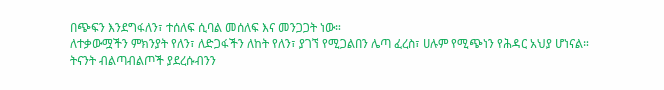በጭፍን እንደግፋለን፣ ተሰለፍ ሲባል መሰለፍ እና መንጋጋት ነው።
ለተቃውሟችን ምክንያት የለን፣ ለድጋፋችን ለከት የለን፣ ያገኘ የሚጋልበን ሌጣ ፈረስ፣ ሀሉም የሚጭነን የሕዳር አህያ ሆነናል።
ትናንት ብልጣብልጦች ያደረሱብንን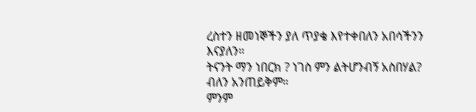ረስተን ዘመነኞችን ያለ ጥያቄ እየተቀበለን አበሳችንን እናያለን።
ትናንት ማን ነበርክ ? ነገስ ምን ልትሆንብኝ አስበሃል? ብለን አንጠይቅም።
ምንም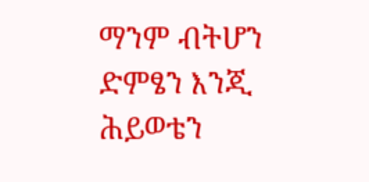ማንም ብትሆን ድምፄን እንጂ ሕይወቴን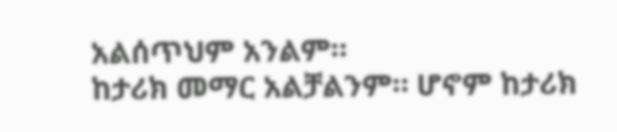አልሰጥህም አንልም።
ከታሪክ መማር አልቻልንም። ሆኖም ከታሪክ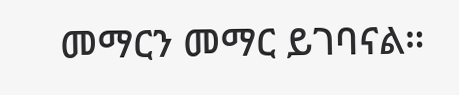መማርን መማር ይገባናል።